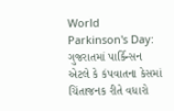World Parkinson's Day: ગુજરાતમાં પાર્કિન્સન એટલે કે કંપવાતના કેસમાં ચિંતાજનક રીતે વધારો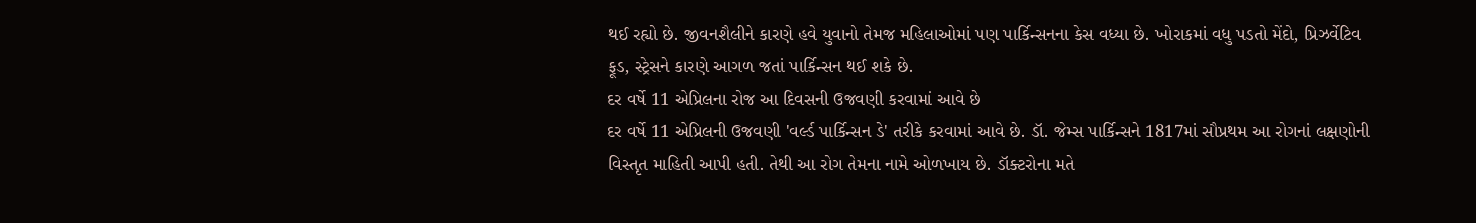થઈ રહ્યો છે. જીવનશૈલીને કારણે હવે યુવાનો તેમજ મહિલાઓમાં પણ પાર્કિન્સનના કેસ વધ્યા છે. ખોરાકમાં વધુ પડતો મેંદો, પ્રિઝર્વેટિવ ફૂડ, સ્ટ્રેસને કારણે આગળ જતાં પાર્કિન્સન થઈ શકે છે.
દર વર્ષે 11 એપ્રિલના રોજ આ દિવસની ઉજવણી કરવામાં આવે છે
દર વર્ષે 11 એપ્રિલની ઉજવણી 'વર્લ્ડ પાર્કિન્સન ડે' તરીકે કરવામાં આવે છે. ડૉ. જેમ્સ પાર્કિન્સને 1817માં સૌપ્રથમ આ રોગનાં લક્ષણોની વિસ્તૃત માહિતી આપી હતી. તેથી આ રોગ તેમના નામે ઓળખાય છે. ડૉક્ટરોના મતે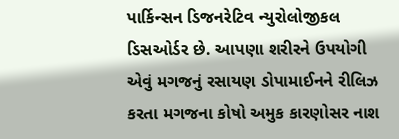પાર્કિન્સન ડિજનરેટિવ ન્યુરોલોજીકલ ડિસઓર્ડર છે. આપણા શરીરને ઉપયોગી એવું મગજનું રસાયણ ડોપામાઈનને રીલિઝ કરતા મગજના કોષો અમુક કારણોસર નાશ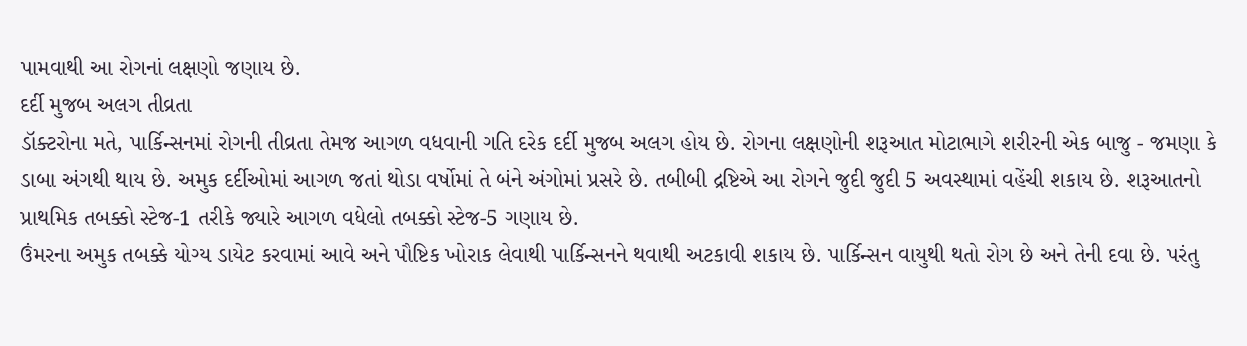પામવાથી આ રોગનાં લક્ષણો જણાય છે.
દર્દી મુજબ અલગ તીવ્રતા
ડૉક્ટરોના મતે, પાર્કિન્સનમાં રોગની તીવ્રતા તેમજ આગળ વધવાની ગતિ દરેક દર્દી મુજબ અલગ હોય છે. રોગના લક્ષણોની શરૂઆત મોટાભાગે શરીરની એક બાજુ - જમણા કે ડાબા અંગથી થાય છે. અમુક દર્દીઓમાં આગળ જતાં થોડા વર્ષોમાં તે બંને અંગોમાં પ્રસરે છે. તબીબી દ્રષ્ટિએ આ રોગને જુદી જુદી 5 અવસ્થામાં વહેંચી શકાય છે. શરૂઆતનો પ્રાથમિક તબક્કો સ્ટેજ-1 તરીકે જ્યારે આગળ વધેલો તબક્કો સ્ટેજ-5 ગણાય છે.
ઉંમરના અમુક તબક્કે યોગ્ય ડાયેટ કરવામાં આવે અને પૌષ્ટિક ખોરાક લેવાથી પાર્કિન્સનને થવાથી અટકાવી શકાય છે. પાર્કિન્સન વાયુથી થતો રોગ છે અને તેની દવા છે. પરંતુ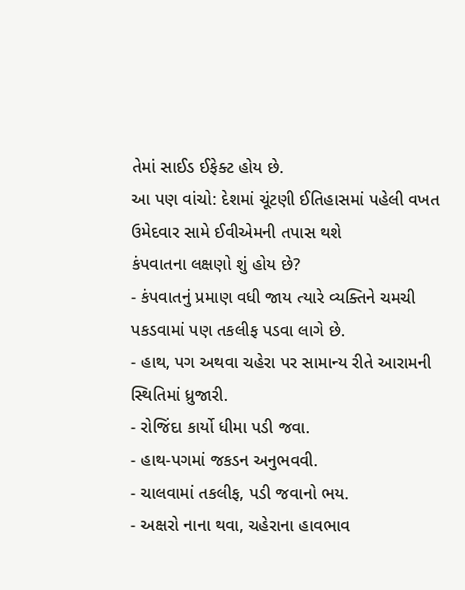તેમાં સાઈડ ઈફેક્ટ હોય છે.
આ પણ વાંચો: દેશમાં ચૂંટણી ઈતિહાસમાં પહેલી વખત ઉમેદવાર સામે ઈવીએમની તપાસ થશે
કંપવાતના લક્ષણો શું હોય છે?
- કંપવાતનું પ્રમાણ વધી જાય ત્યારે વ્યક્તિને ચમચી પકડવામાં પણ તકલીફ પડવા લાગે છે.
- હાથ, પગ અથવા ચહેરા પર સામાન્ય રીતે આરામની સ્થિતિમાં ધ્રુજારી.
- રોજિંદા કાર્યો ધીમા પડી જવા.
- હાથ-પગમાં જકડન અનુભવવી.
- ચાલવામાં તકલીફ, પડી જવાનો ભય.
- અક્ષરો નાના થવા, ચહેરાના હાવભાવ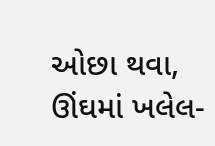ઓછા થવા, ઊંઘમાં ખલેલ-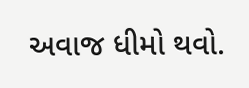અવાજ ધીમો થવો.